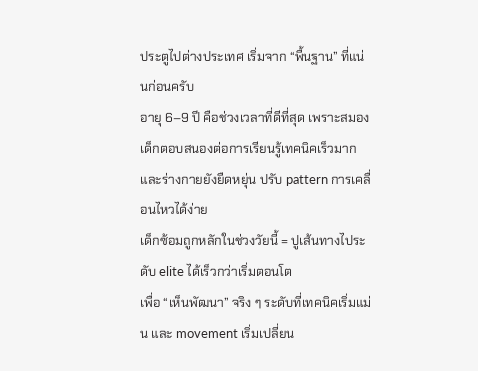ประตูไปต่างประเทศ เริ่มจาก “พื้นฐาน” ที่แน่นก่อนครับ
อายุ 6–9 ปี คือช่วงเวลาที่ดีที่สุด เพราะสมองเด็กตอบสนองต่อการเรียนรู้เทคนิคเร็วมาก และร่างกายยังยืดหยุ่น ปรับ pattern การเคลื่อนไหวได้ง่าย
เด็กซ้อมถูกหลักในช่วงวัยนี้ = ปูเส้นทางไประดับ elite ได้เร็วกว่าเริ่มตอนโต
เพื่อ “เห็นพัฒนา” จริง ๆ ระดับที่เทคนิคเริ่มแม่น และ movement เริ่มเปลี่ยน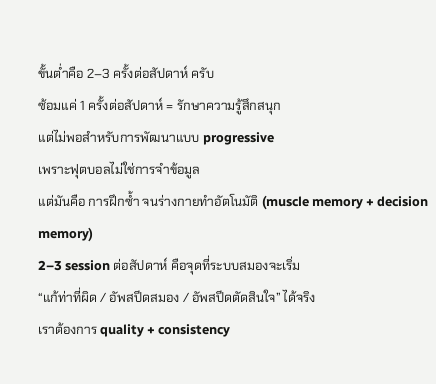ขั้นต่ำคือ 2–3 ครั้งต่อสัปดาห์ ครับ
ซ้อมแค่ 1 ครั้งต่อสัปดาห์ = รักษาความรู้สึกสนุก
แต่ไม่พอสำหรับการพัฒนาแบบ progressive
เพราะฟุตบอลไม่ใช่การจำข้อมูล
แต่มันคือ การฝึกซ้ำ จนร่างกายทำอัตโนมัติ (muscle memory + decision memory)
2–3 session ต่อสัปดาห์ คือจุดที่ระบบสมองจะเริ่ม
“แก้ท่าที่ผิด / อัพสปีดสมอง / อัพสปีดตัดสินใจ” ได้จริง
เราต้องการ quality + consistency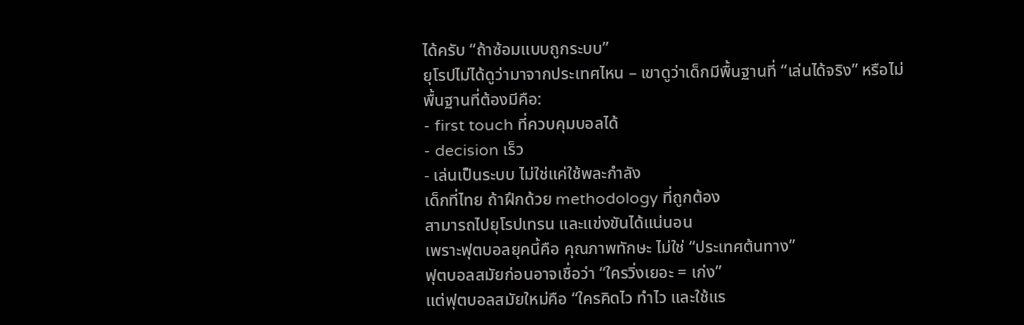ได้ครับ “ถ้าซ้อมแบบถูกระบบ”
ยุโรปไม่ได้ดูว่ามาจากประเทศไหน – เขาดูว่าเด็กมีพื้นฐานที่ “เล่นได้จริง” หรือไม่
พื้นฐานที่ต้องมีคือ:
- first touch ที่ควบคุมบอลได้
- decision เร็ว
- เล่นเป็นระบบ ไม่ใช่แค่ใช้พละกำลัง
เด็กที่ไทย ถ้าฝึกด้วย methodology ที่ถูกต้อง
สามารถไปยุโรปเทรน และแข่งขันได้แน่นอน
เพราะฟุตบอลยุคนี้คือ คุณภาพทักษะ ไม่ใช่ “ประเทศต้นทาง”
ฟุตบอลสมัยก่อนอาจเชื่อว่า “ใครวิ่งเยอะ = เก่ง”
แต่ฟุตบอลสมัยใหม่คือ “ใครคิดไว ทำไว และใช้แร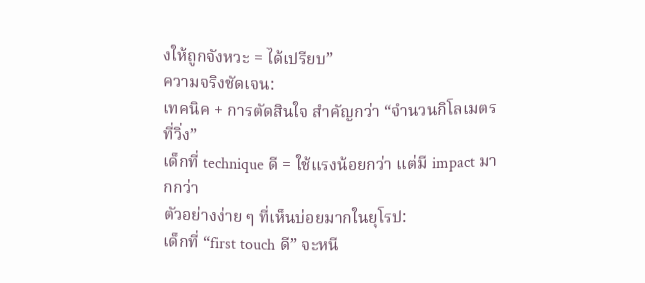งให้ถูกจังหวะ = ได้เปรียบ”
ความจริงชัดเจน:
เทคนิค + การตัดสินใจ สำคัญกว่า “จำนวนกิโลเมตรที่วิ่ง”
เด็กที่ technique ดี = ใช้แรงน้อยกว่า แต่มี impact มากกว่า
ตัวอย่างง่าย ๆ ที่เห็นบ่อยมากในยุโรป:
เด็กที่ “first touch ดี” จะหนี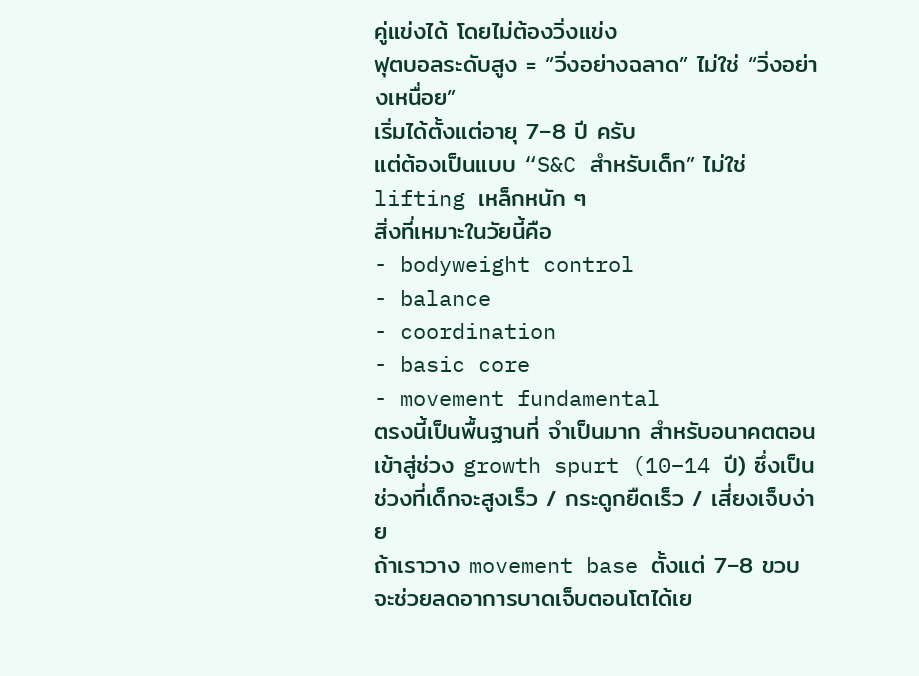คู่แข่งได้ โดยไม่ต้องวิ่งแข่ง
ฟุตบอลระดับสูง = “วิ่งอย่างฉลาด” ไม่ใช่ “วิ่งอย่างเหนื่อย”
เริ่มได้ตั้งแต่อายุ 7–8 ปี ครับ
แต่ต้องเป็นแบบ “S&C สำหรับเด็ก” ไม่ใช่ lifting เหล็กหนัก ๆ
สิ่งที่เหมาะในวัยนี้คือ
- bodyweight control
- balance
- coordination
- basic core
- movement fundamental
ตรงนี้เป็นพื้นฐานที่ จำเป็นมาก สำหรับอนาคตตอนเข้าสู่ช่วง growth spurt (10–14 ปี) ซึ่งเป็นช่วงที่เด็กจะสูงเร็ว / กระดูกยืดเร็ว / เสี่ยงเจ็บง่าย
ถ้าเราวาง movement base ตั้งแต่ 7–8 ขวบ
จะช่วยลดอาการบาดเจ็บตอนโตได้เย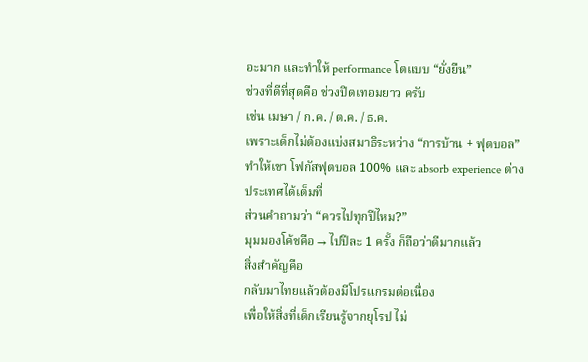อะมาก และทำให้ performance โตแบบ “ยั่งยืน”
ช่วงที่ดีที่สุดคือ ช่วงปิดเทอมยาว ครับ
เช่น เมษา / ก.ค. / ต.ค. / ธ.ค.
เพราะเด็กไม่ต้องแบ่งสมาธิระหว่าง “การบ้าน + ฟุตบอล”
ทำให้เขา โฟกัสฟุตบอล 100% และ absorb experience ต่างประเทศได้เต็มที่
ส่วนคำถามว่า “ควรไปทุกปีไหม?”
มุมมองโค้ชคือ → ไปปีละ 1 ครั้ง ก็ถือว่าดีมากแล้ว
สิ่งสำคัญคือ
กลับมาไทยแล้วต้องมีโปรแกรมต่อเนื่อง
เพื่อให้สิ่งที่เด็กเรียนรู้จากยุโรป ไม่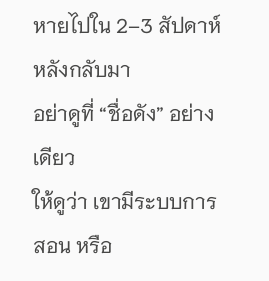หายไปใน 2–3 สัปดาห์หลังกลับมา
อย่าดูที่ “ชื่อดัง” อย่างเดียว
ให้ดูว่า เขามีระบบการสอน หรือ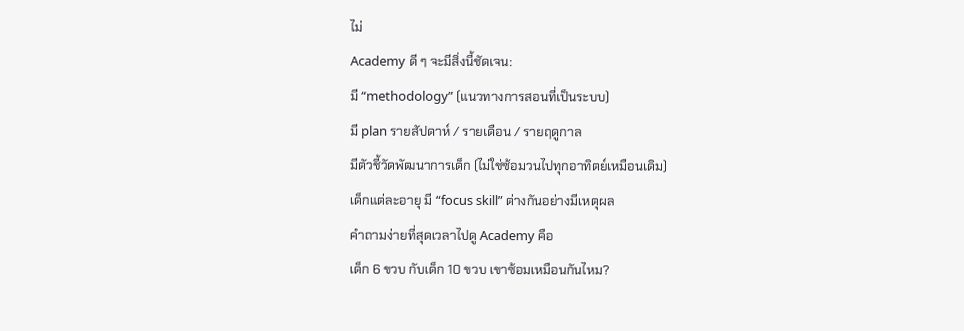ไม่
Academy ดี ๆ จะมีสิ่งนี้ชัดเจน:
มี “methodology” (แนวทางการสอนที่เป็นระบบ)
มี plan รายสัปดาห์ / รายเดือน / รายฤดูกาล
มีตัวชี้วัดพัฒนาการเด็ก (ไม่ใช่ซ้อมวนไปทุกอาทิตย์เหมือนเดิม)
เด็กแต่ละอายุ มี “focus skill” ต่างกันอย่างมีเหตุผล
คำถามง่ายที่สุดเวลาไปดู Academy คือ
เด็ก 6 ขวบ กับเด็ก 10 ขวบ เขาซ้อมเหมือนกันไหม?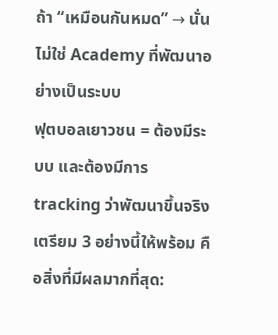ถ้า “เหมือนกันหมด” → นั่นไม่ใช่ Academy ที่พัฒนาอย่างเป็นระบบ
ฟุตบอลเยาวชน = ต้องมีระบบ และต้องมีการ tracking ว่าพัฒนาขึ้นจริง
เตรียม 3 อย่างนี้ให้พร้อม คือสิ่งที่มีผลมากที่สุด: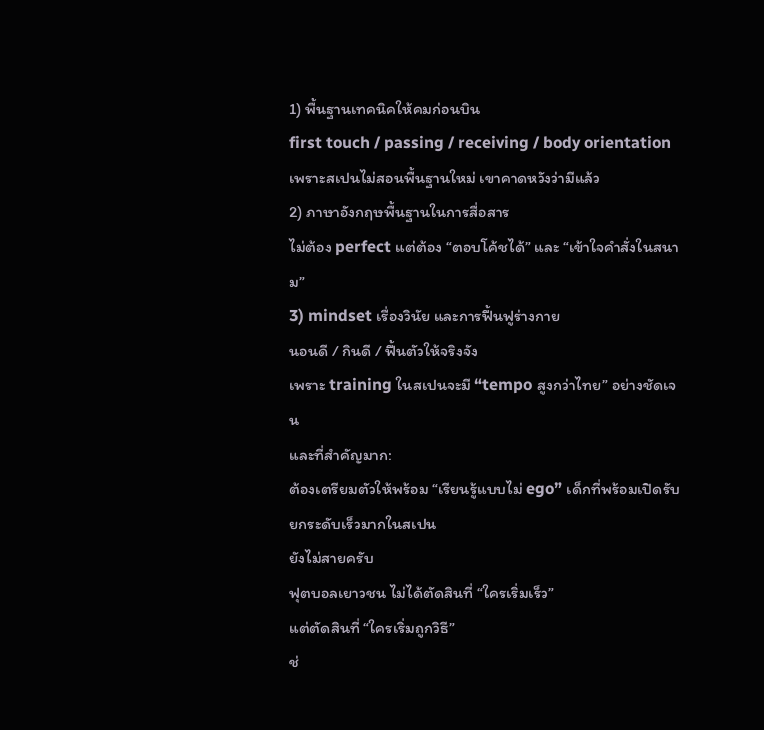1) พื้นฐานเทคนิคให้คมก่อนบิน
first touch / passing / receiving / body orientation
เพราะสเปนไม่สอนพื้นฐานใหม่ เขาคาดหวังว่ามีแล้ว
2) ภาษาอังกฤษพื้นฐานในการสื่อสาร
ไม่ต้อง perfect แต่ต้อง “ตอบโค้ชได้” และ “เข้าใจคำสั่งในสนาม”
3) mindset เรื่องวินัย และการฟื้นฟูร่างกาย
นอนดี / กินดี / ฟื้นตัวให้จริงจัง
เพราะ training ในสเปนจะมี “tempo สูงกว่าไทย” อย่างชัดเจน
และที่สำคัญมาก:
ต้องเตรียมตัวให้พร้อม “เรียนรู้แบบไม่ ego” เด็กที่พร้อมเปิดรับ ยกระดับเร็วมากในสเปน
ยังไม่สายครับ
ฟุตบอลเยาวชน ไม่ได้ตัดสินที่ “ใครเริ่มเร็ว”
แต่ตัดสินที่ “ใครเริ่มถูกวิธี”
ช่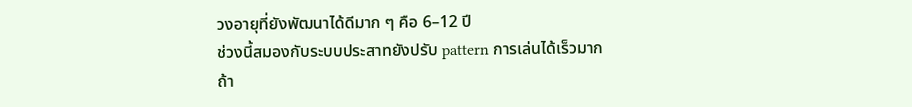วงอายุที่ยังพัฒนาได้ดีมาก ๆ คือ 6–12 ปี
ช่วงนี้สมองกับระบบประสาทยังปรับ pattern การเล่นได้เร็วมาก
ถ้า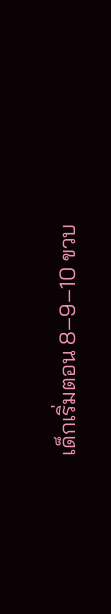เด็กเริ่มตอน 8–9–10 ขวบ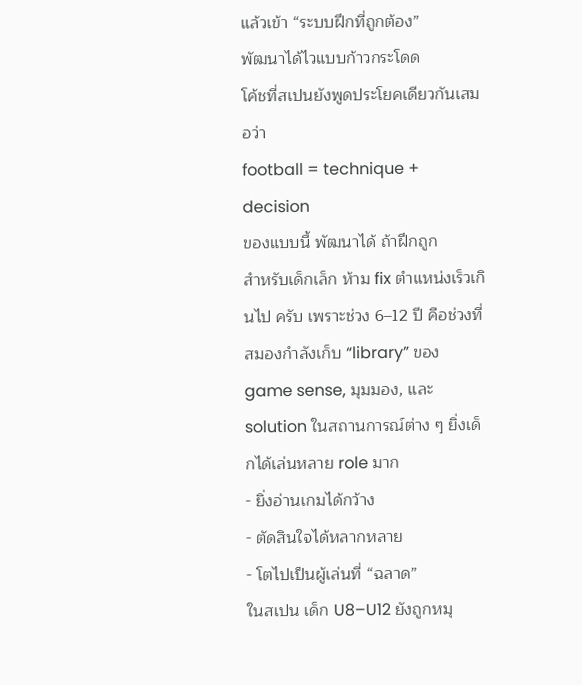แล้วเข้า “ระบบฝึกที่ถูกต้อง”
พัฒนาได้ไวแบบก้าวกระโดด
โค้ชที่สเปนยังพูดประโยคเดียวกันเสมอว่า
football = technique + decision
ของแบบนี้ พัฒนาได้ ถ้าฝึกถูก
สำหรับเด็กเล็ก ห้าม fix ตำแหน่งเร็วเกินไป ครับ เพราะช่วง 6–12 ปี คือช่วงที่สมองกำลังเก็บ “library” ของ game sense, มุมมอง, และ solution ในสถานการณ์ต่าง ๆ ยิ่งเด็กได้เล่นหลาย role มาก
- ยิ่งอ่านเกมได้กว้าง
- ตัดสินใจได้หลากหลาย
- โตไปเป็นผู้เล่นที่ “ฉลาด”
ในสเปน เด็ก U8–U12 ยังถูกหมุ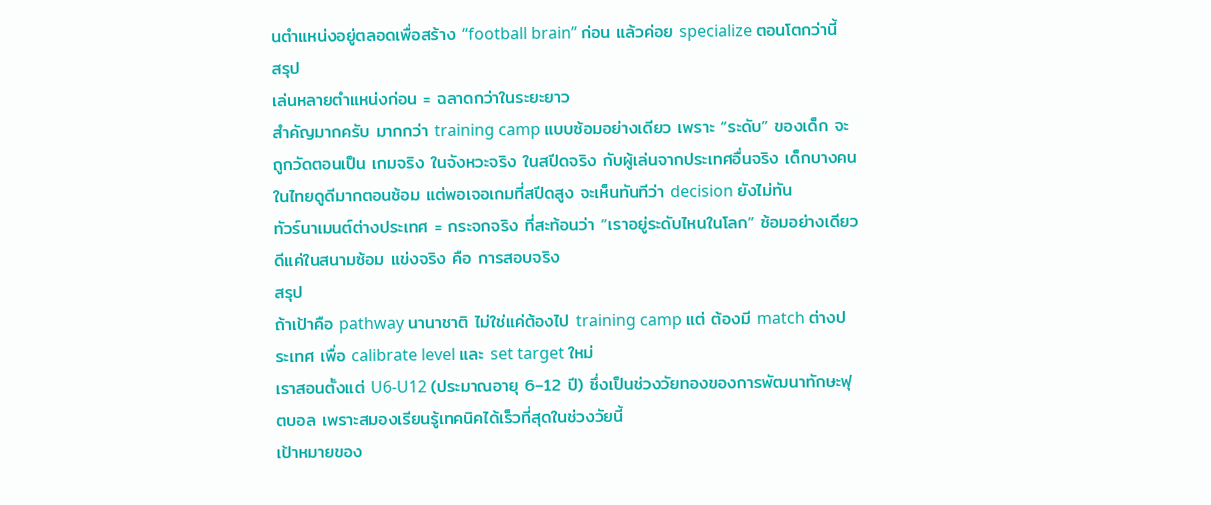นตำแหน่งอยู่ตลอดเพื่อสร้าง “football brain” ก่อน แล้วค่อย specialize ตอนโตกว่านี้
สรุป
เล่นหลายตำแหน่งก่อน = ฉลาดกว่าในระยะยาว
สำคัญมากครับ มากกว่า training camp แบบซ้อมอย่างเดียว เพราะ “ระดับ” ของเด็ก จะถูกวัดตอนเป็น เกมจริง ในจังหวะจริง ในสปีดจริง กับผู้เล่นจากประเทศอื่นจริง เด็กบางคนในไทยดูดีมากตอนซ้อม แต่พอเจอเกมที่สปีดสูง จะเห็นทันทีว่า decision ยังไม่ทัน
ทัวร์นาเมนต์ต่างประเทศ = กระจกจริง ที่สะท้อนว่า “เราอยู่ระดับไหนในโลก” ซ้อมอย่างเดียว ดีแค่ในสนามซ้อม แข่งจริง คือ การสอบจริง
สรุป
ถ้าเป้าคือ pathway นานาชาติ ไม่ใช่แค่ต้องไป training camp แต่ ต้องมี match ต่างประเทศ เพื่อ calibrate level และ set target ใหม่
เราสอนตั้งแต่ U6-U12 (ประมาณอายุ 6–12 ปี) ซึ่งเป็นช่วงวัยทองของการพัฒนาทักษะฟุตบอล เพราะสมองเรียนรู้เทคนิคได้เร็วที่สุดในช่วงวัยนี้
เป้าหมายของ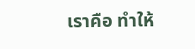เราคือ ทำให้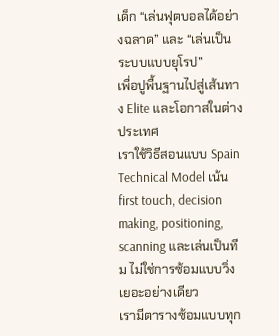เด็ก “เล่นฟุตบอลได้อย่างฉลาด” และ “เล่นเป็นระบบแบบยุโรป”
เพื่อปูพื้นฐานไปสู่เส้นทาง Elite และโอกาสในต่างประเทศ
เราใช้วิธีสอนแบบ Spain Technical Model เน้น first touch, decision making, positioning, scanning และเล่นเป็นทีม ไม่ใช่การซ้อมแบบวิ่งเยอะอย่างเดียว
เรามีตารางซ้อมแบบทุก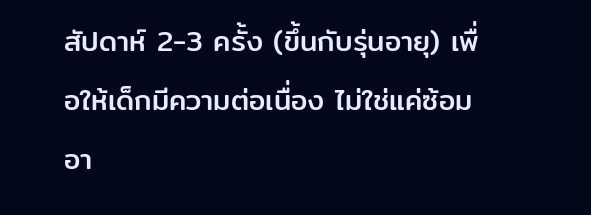สัปดาห์ 2-3 ครั้ง (ขึ้นกับรุ่นอายุ) เพื่อให้เด็กมีความต่อเนื่อง ไม่ใช่แค่ซ้อมอา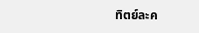ทิตย์ละค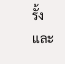รั้ง และ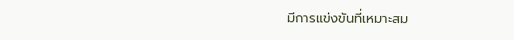มีการแข่งขันที่เหมาะสม